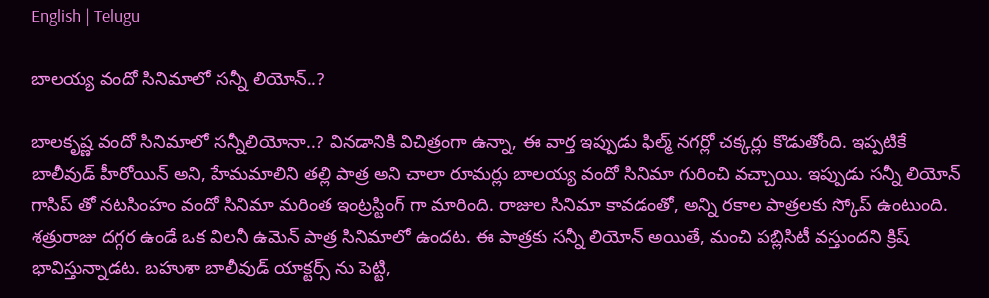English | Telugu

బాలయ్య వందో సినిమాలో సన్నీ లియోన్..?

బాలకృష్ణ వందో సినిమాలో సన్నీలియోనా..? వినడానికి విచిత్రంగా ఉన్నా, ఈ వార్త ఇప్పుడు ఫిల్మ్ నగర్లో చక్కర్లు కొడుతోంది. ఇప్పటికే బాలీవుడ్ హీరోయిన్ అని, హేమమాలిని తల్లి పాత్ర అని చాలా రూమర్లు బాలయ్య వందో సినిమా గురించి వచ్చాయి. ఇప్పుడు సన్నీ లియోన్ గాసిప్ తో నటసింహం వందో సినిమా మరింత ఇంట్రస్టింగ్ గా మారింది. రాజుల సినిమా కావడంతో, అన్ని రకాల పాత్రలకు స్కోప్ ఉంటుంది. శత్రురాజు దగ్గర ఉండే ఒక విలనీ ఉమెన్ పాత్ర సినిమాలో ఉందట. ఈ పాత్రకు సన్నీ లియోన్ అయితే, మంచి పబ్లిసిటీ వస్తుందని క్రిష్ భావిస్తున్నాడట. బహుశా బాలీవుడ్ యాక్టర్స్ ను పెట్టి,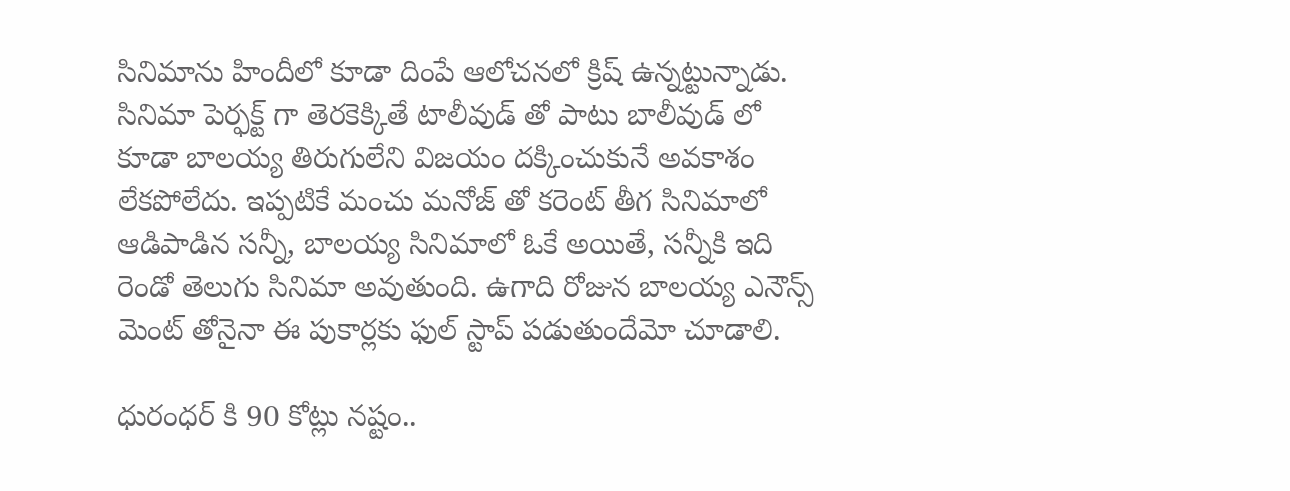సినిమాను హిందీలో కూడా దింపే ఆలోచనలో క్రిష్ ఉన్నట్టున్నాడు. సినిమా పెర్ఫక్ట్ గా తెరకెక్కితే టాలీవుడ్ తో పాటు బాలీవుడ్ లో కూడా బాలయ్య తిరుగులేని విజయం దక్కించుకునే అవకాశం లేకపోలేదు. ఇప్పటికే మంచు మనోజ్ తో కరెంట్ తీగ సినిమాలో ఆడిపాడిన సన్నీ, బాలయ్య సినిమాలో ఓకే అయితే, సన్నీకి ఇది రెండో తెలుగు సినిమా అవుతుంది. ఉగాది రోజున బాలయ్య ఎనౌన్స్ మెంట్ తోనైనా ఈ పుకార్లకు ఫుల్ స్టాప్ పడుతుందేమో చూడాలి.

ధురంధర్ కి 90 కోట్లు నష్టం..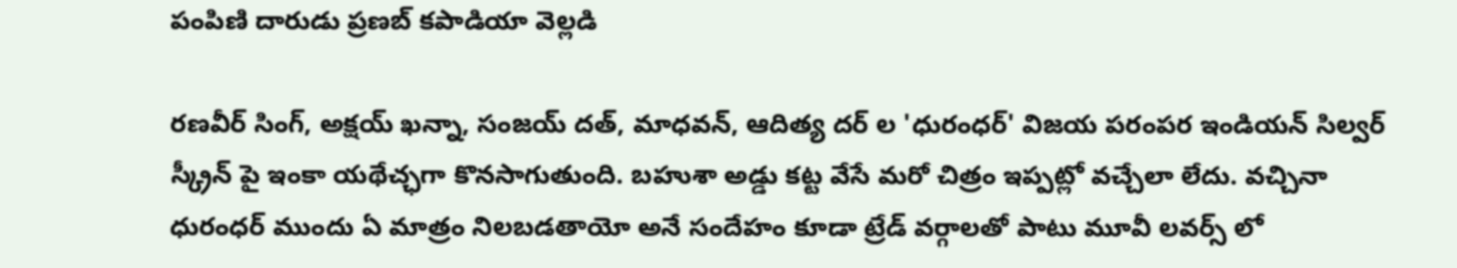పంపిణి దారుడు ప్రణబ్ కపాడియా వెల్లడి

రణవీర్ సింగ్, అక్షయ్ ఖన్నా, సంజయ్ దత్, మాధవన్, ఆదిత్య దర్ ల 'ధురంధర్' విజయ పరంపర ఇండియన్ సిల్వర్ స్క్రీన్ పై ఇంకా యథేచ్ఛగా కొనసాగుతుంది. బహుశా అడ్డు కట్ట వేసే మరో చిత్రం ఇప్పట్లో వచ్చేలా లేదు. వచ్చినా ధురంధర్ ముందు ఏ మాత్రం నిలబడతాయో అనే సందేహం కూడా ట్రేడ్ వర్గాలతో పాటు మూవీ లవర్స్ లో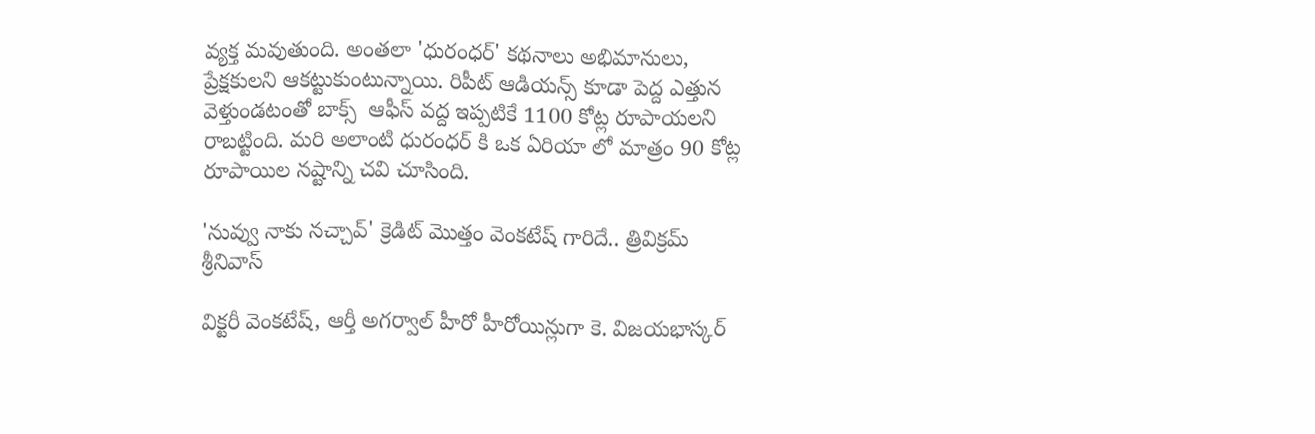వ్యక్త మవుతుంది. అంతలా 'ధురంధర్' కథనాలు అభిమానులు, ప్రేక్షకులని ఆకట్టుకుంటున్నాయి. రిపీట్ ఆడియన్స్ కూడా పెద్ద ఎత్తున వెళ్తుండటంతో బాక్స్  ఆఫీస్ వద్ద ఇప్పటికే 1100 కోట్ల రూపాయలని రాబట్టింది. మరి అలాంటి ధురంధర్ కి ఒక ఏరియా లో మాత్రం 90 కోట్ల రూపాయిల నష్టాన్ని చవి చూసింది.

'నువ్వు నాకు నచ్చావ్' క్రెడిట్ మొత్తం వెంకటేష్ గారిదే.. త్రివిక్రమ్ శ్రీనివాస్

విక్టరీ వెంకటేష్, ఆర్తీ అగర్వాల్ హీరో హీరోయిన్లుగా కె. విజయభాస్కర్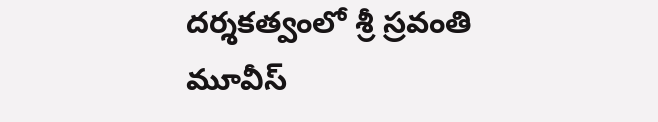దర్శకత్వంలో శ్రీ స్రవంతి మూవీస్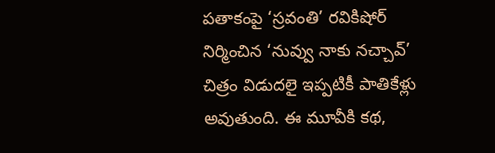పతాకంపై ‘స్రవంతి’ రవికిషోర్ నిర్మించిన ‘నువ్వు నాకు నచ్చావ్’ చిత్రం విడుదలై ఇప్పటికీ పాతికేళ్లు అవుతుంది. ఈ మూవీకి కథ,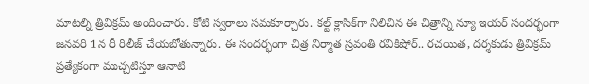మాటల్ని త్రివిక్రమ్ అందించారు. కోటి స్వరాలు సమకూర్చారు. కల్ట్ క్లాసిక్‌గా నిలిచిన ఈ చిత్రాన్ని న్యూ ఇయర్ సందర్భంగా జనవరి 1న రీ రిలీజ్ చేయబోతున్నారు. ఈ సందర్భంగా చిత్ర నిర్మాత స్రవంతి రవికిషోర్.. రచయిత, దర్శకుడు త్రివిక్రమ్ ప్రత్యేకంగా ముచ్చటిస్తూ ఆనాటి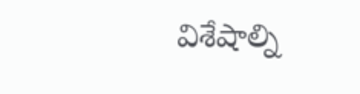విశేషాల్ని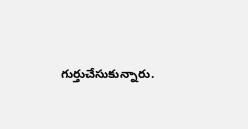గుర్తుచేసుకున్నారు.